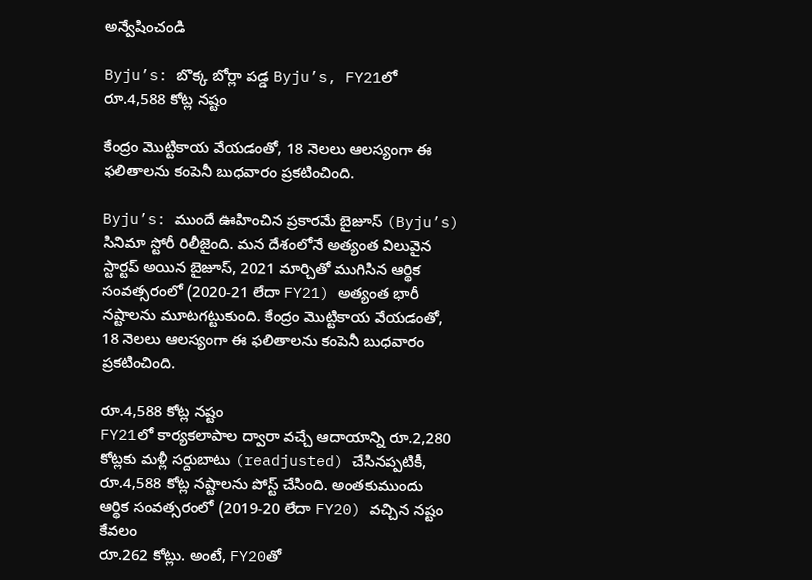అన్వేషించండి

Byju’s: బొక్క బోర్లా పడ్డ Byju’s, FY21లో రూ.4,588 కోట్ల నష్టం

కేంద్రం మొట్టికాయ వేయడంతో, 18 నెలలు ఆలస్యంగా ఈ ఫలితాలను కంపెనీ బుధవారం ప్రకటించింది.

Byju’s: ముందే ఊహించిన ప్రకారమే బైజూస్‌ (Byju’s) సినిమా స్టోరీ రిలీజైంది. మన దేశంలోనే అత్యంత విలువైన స్టార్టప్ అయిన బైజూస్, 2021 మార్చితో ముగిసిన ఆర్థిక సంవత్సరంలో (2020-21 లేదా FY21) అత్యంత భారీ నష్టాలను మూటగట్టుకుంది. కేంద్రం మొట్టికాయ వేయడంతో, 18 నెలలు ఆలస్యంగా ఈ ఫలితాలను కంపెనీ బుధవారం ప్రకటించింది.

రూ.4,588 కోట్ల నష్టం
FY21లో కార్యకలాపాల ద్వారా వచ్చే ఆదాయాన్ని రూ.2,280 కోట్లకు మళ్లీ సర్దుబాటు (readjusted) చేసినప్పటికీ, రూ.4,588 కోట్ల నష్టాలను పోస్ట్‌ చేసింది. అంతకుముందు ఆర్థిక సంవత్సరంలో (2019-20 లేదా FY20) వచ్చిన నష్టం కేవలం
రూ.262 కోట్లు. అంటే, FY20తో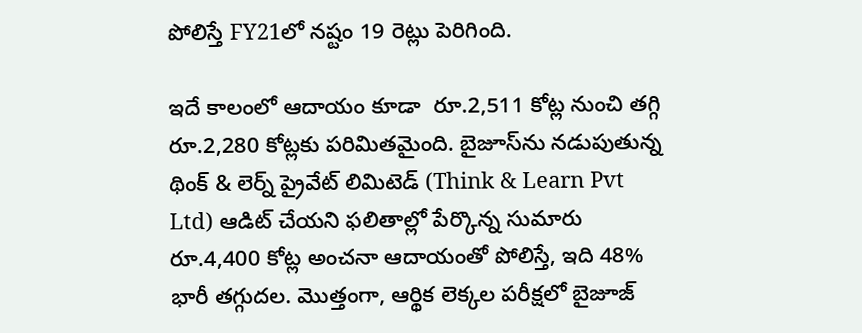పోలిస్తే FY21లో నష్టం 19 రెట్లు పెరిగింది.

ఇదే కాలంలో ఆదాయం కూడా  రూ.2,511 కోట్ల నుంచి తగ్గి రూ.2,280 కోట్లకు పరిమితమైంది. బైజూస్‌ను నడుపుతున్న థింక్ & లెర్న్ ప్రైవేట్ లిమిటెడ్ (Think & Learn Pvt Ltd) ఆడిట్ చేయని ఫలితాల్లో పేర్కొన్న సుమారు రూ.4,400 కోట్ల అంచనా ఆదాయంతో పోలిస్తే, ఇది 48% భారీ తగ్గుదల. మొత్తంగా, ఆర్థిక లెక్కల పరీక్షలో బైజూజ్‌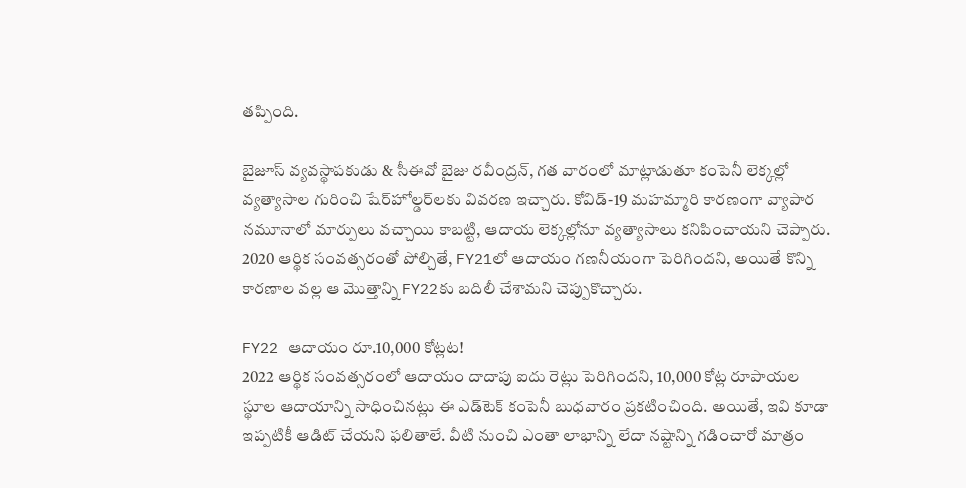తప్పింది.

బైజూస్ వ్యవస్థాపకుడు & సీఈవో బైజు రవీంద్రన్, గత వారంలో మాట్లాడుతూ కంపెనీ లెక్కల్లో వ్యత్యాసాల గురించి షేర్‌హోల్డర్‌లకు వివరణ ఇచ్చారు. కోవిడ్-19 మహమ్మారి కారణంగా వ్యాపార నమూనాలో మార్పులు వచ్చాయి కాబట్టి, ఆదాయ లెక్కల్లోనూ వ్యత్యాసాలు కనిపించాయని చెప్పారు. 2020 ఆర్థిక సంవత్సరంతో పోల్చితే, FY21లో ఆదాయం గణనీయంగా పెరిగిందని, అయితే కొన్ని కారణాల వల్ల ఆ మొత్తాన్ని FY22కు బదిలీ చేశామని చెప్పుకొచ్చారు.

FY22 ఆదాయం రూ.10,000 కోట్లట!
2022 ఆర్థిక సంవత్సరంలో ఆదాయం దాదాపు ఐదు రెట్లు పెరిగిందని, 10,000 కోట్ల రూపాయల స్థూల ఆదాయాన్ని సాధించినట్లు ఈ ఎడ్‌టెక్‌ కంపెనీ బుధవారం ప్రకటించింది. అయితే, ఇవి కూడా ఇప్పటికీ ఆడిట్ చేయని ఫలితాలే. వీటి నుంచి ఎంతా లాభాన్ని లేదా నష్టాన్ని గడించారో మాత్రం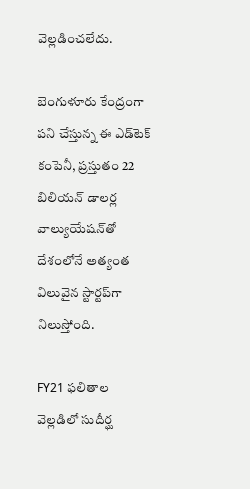వెల్లడించలేదు.

బెంగుళూరు కేంద్రంగా పని చేస్తున్న ఈ ఎడ్‌టెక్‌ కంపెనీ, ప్రస్తుతం 22 బిలియన్‌ డాలర్ల వాల్యుయేషన్‌తో దేశంలోనే అత్యంత విలువైన స్టార్టప్‌గా నిలుస్తోంది.

FY21 ఫలితాల వెల్లడిలో సుదీర్ఘ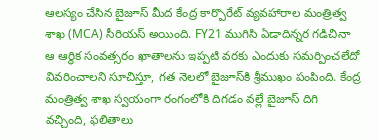ఆలస్యం చేసిన బైజూస్‌ మీద కేంద్ర కార్పొరేట్ వ్యవహారాల మంత్రిత్వ శాఖ (MCA) సీరియస్‌ అయింది. FY21 ముగిసి ఏడాదిన్నర గడిచినా ఆ ఆర్థిక సంవత్సరం ఖాతాలను ఇప్పటి వరకు ఎందుకు సమర్పించలేదో వివరించాలని సూచిస్తూ, గత నెలలో బైజూస్‌కి శ్రీముఖం పంపింది. కేంద్ర మంత్రిత్వ శాఖ స్వయంగా రంగంలోకి దిగడం వల్లే బైజూస్‌ దిగి వచ్చింది, ఫలితాలు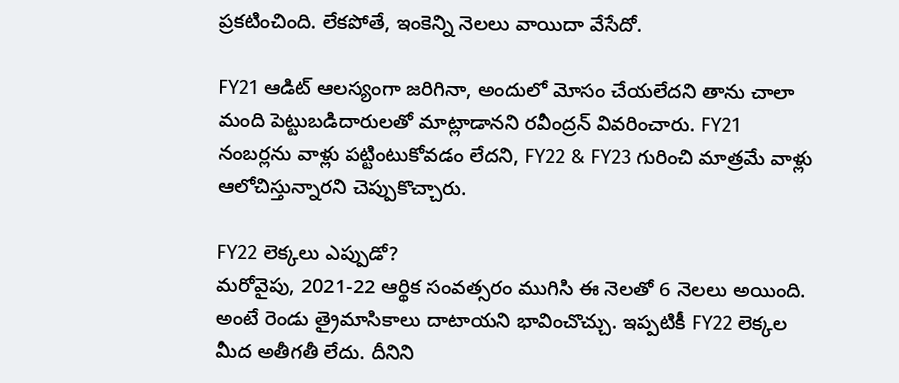ప్రకటించింది. లేకపోతే, ఇంకెన్ని నెలలు వాయిదా వేసేదో.

FY21 ఆడిట్‌ ఆలస్యంగా జరిగినా, అందులో మోసం చేయలేదని తాను చాలా మంది పెట్టుబడిదారులతో మాట్లాడానని రవీంద్రన్‌ వివరించారు. FY21 నంబర్లను వాళ్లు పట్టింటుకోవడం లేదని, FY22 & FY23 గురించి మాత్రమే వాళ్లు ఆలోచిస్తున్నారని చెప్పుకొచ్చారు.

FY22 లెక్కలు ఎప్పుడో?
మరోవైపు, 2021-22 ఆర్థిక సంవత్సరం ముగిసి ఈ నెలతో 6 నెలలు అయింది. అంటే రెండు త్రైమాసికాలు దాటాయని భావించొచ్చు. ఇప్పటికీ FY22 లెక్కల మీద అతీగతీ లేదు. దీనిని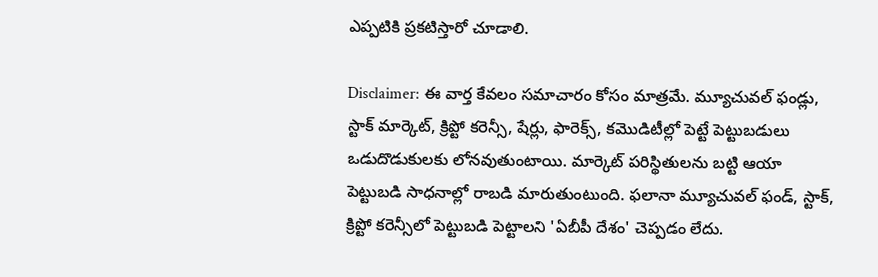ఎప్పటికి ప్రకటిస్తారో చూడాలి.

Disclaimer: ఈ వార్త కేవలం సమాచారం కోసం మాత్రమే. మ్యూచువల్‌ ఫండ్లు, స్టాక్‌ మార్కెట్‌, క్రిప్టో కరెన్సీ, షేర్లు, ఫారెక్స్‌, కమొడిటీల్లో పెట్టే పెట్టుబడులు ఒడుదొడుకులకు లోనవుతుంటాయి. మార్కెట్‌ పరిస్థితులను బట్టి ఆయా పెట్టుబడి సాధనాల్లో రాబడి మారుతుంటుంది. ఫలానా మ్యూచువల్‌ ఫండ్‌, స్టాక్‌, క్రిప్టో కరెన్సీలో పెట్టుబడి పెట్టాలని 'ఏబీపీ దేశం' చెప్పడం లేదు.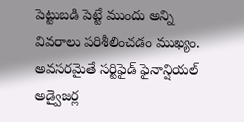పెట్టుబడి పెట్టే ముందు అన్ని వివరాలు పరిశీలించడం ముఖ్యం. అవసరమైతే సర్టిఫైడ్‌ ఫైనాన్షియల్‌ అడ్వైజర్ల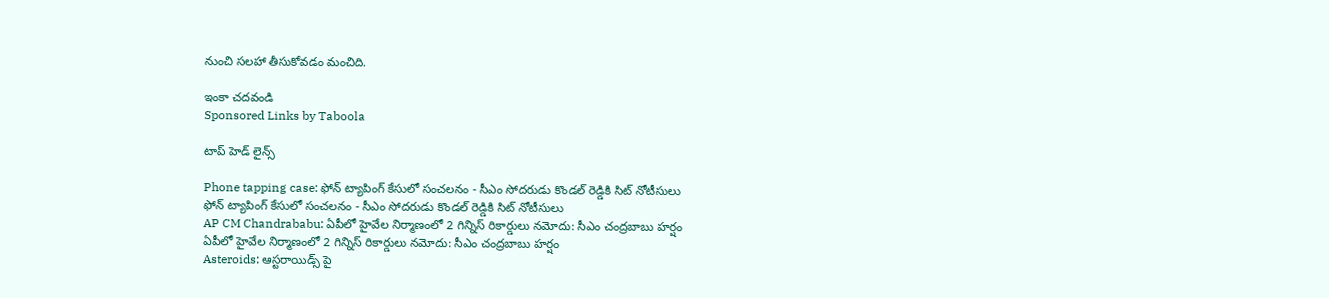నుంచి సలహా తీసుకోవడం మంచిది.

ఇంకా చదవండి
Sponsored Links by Taboola

టాప్ హెడ్ లైన్స్

Phone tapping case: ఫోన్ ట్యాపింగ్ కేసులో సంచలనం - సీఎం సోదరుడు కొండల్ రెడ్డికి సిట్ నోటీసులు
ఫోన్ ట్యాపింగ్ కేసులో సంచలనం - సీఎం సోదరుడు కొండల్ రెడ్డికి సిట్ నోటీసులు
AP CM Chandrababu: ఏపీలో హైవేల నిర్మాణంలో 2 గిన్నిస్ రికార్డులు నమోదు: సీఎం చంద్రబాబు హర్షం
ఏపీలో హైవేల నిర్మాణంలో 2 గిన్నిస్ రికార్డులు నమోదు: సీఎం చంద్రబాబు హర్షం
Asteroids: ఆస్టరాయిడ్స్ పై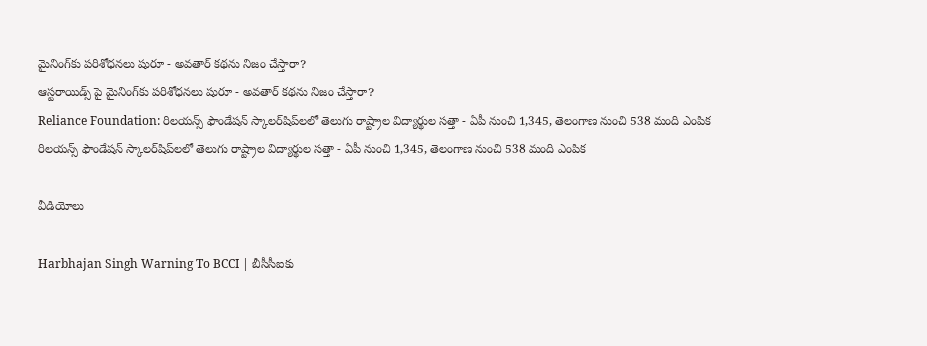మైనింగ్‌కు పరిశోధనలు షురూ - అవతార్‌ కథను నిజం చేస్తారా?
ఆస్టరాయిడ్స్ పై మైనింగ్‌కు పరిశోధనలు షురూ - అవతార్‌ కథను నిజం చేస్తారా?
Reliance Foundation: రిలయన్స్ ఫౌండేషన్ స్కాలర్‌షిప్‌లలో తెలుగు రాష్ట్రాల విద్యార్థుల సత్తా - ఏపీ నుంచి 1,345, తెలంగాణ నుంచి 538 మంది ఎంపిక
రిలయన్స్ ఫౌండేషన్ స్కాలర్‌షిప్‌లలో తెలుగు రాష్ట్రాల విద్యార్థుల సత్తా - ఏపీ నుంచి 1,345, తెలంగాణ నుంచి 538 మంది ఎంపిక

వీడియోలు

Harbhajan Singh Warning To BCCI | బీసీసీఐకు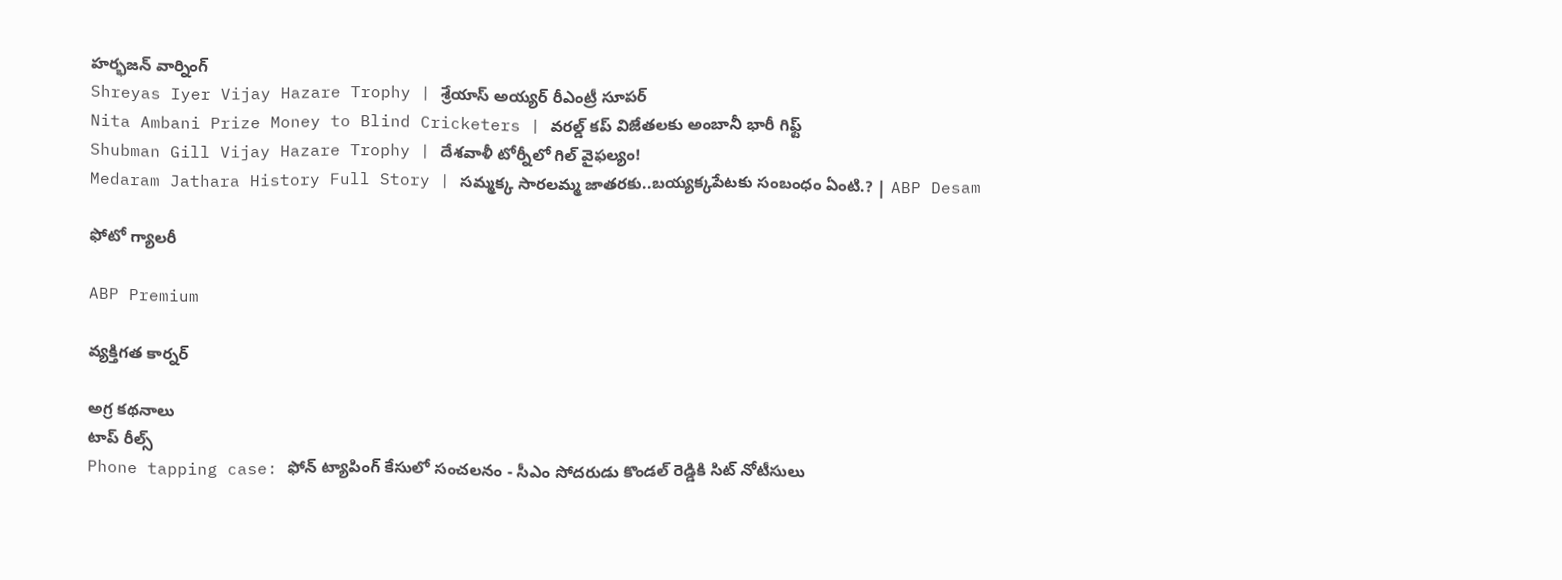హర్భజన్ వార్నింగ్
Shreyas Iyer Vijay Hazare Trophy | శ్రేయాస్ అయ్య‌ర్‌ రీఎంట్రీ సూపర్
Nita Ambani Prize Money to Blind Cricketers | వరల్డ్ కప్ విజేతలకు అంబానీ భారీ గిఫ్ట్
Shubman Gill Vijay Hazare Trophy | దేశవాళీ టోర్నీలో గిల్ వైఫల్యం!
Medaram Jathara History Full Story | సమ్మక్క సారలమ్మ జాతరకు..బయ్యక్కపేటకు సంబంధం ఏంటి.? | ABP Desam

ఫోటో గ్యాలరీ

ABP Premium

వ్యక్తిగత కార్నర్

అగ్ర కథనాలు
టాప్ రీల్స్
Phone tapping case: ఫోన్ ట్యాపింగ్ కేసులో సంచలనం - సీఎం సోదరుడు కొండల్ రెడ్డికి సిట్ నోటీసులు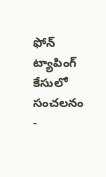ఫోన్ ట్యాపింగ్ కేసులో సంచలనం -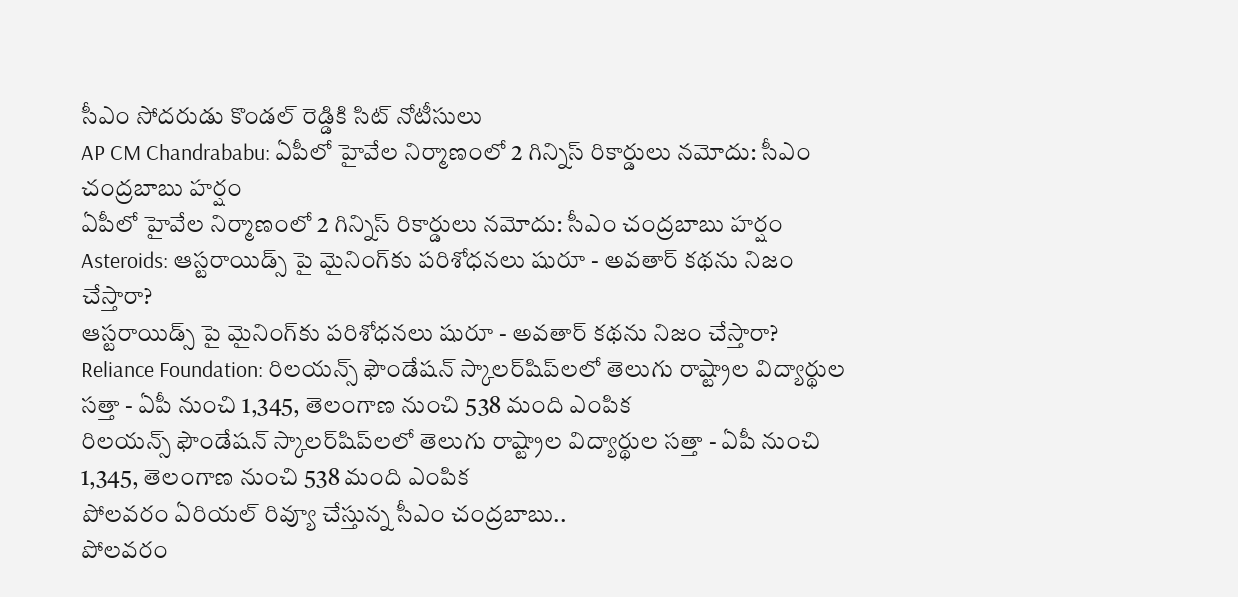సీఎం సోదరుడు కొండల్ రెడ్డికి సిట్ నోటీసులు
AP CM Chandrababu: ఏపీలో హైవేల నిర్మాణంలో 2 గిన్నిస్ రికార్డులు నమోదు: సీఎం చంద్రబాబు హర్షం
ఏపీలో హైవేల నిర్మాణంలో 2 గిన్నిస్ రికార్డులు నమోదు: సీఎం చంద్రబాబు హర్షం
Asteroids: ఆస్టరాయిడ్స్ పై మైనింగ్‌కు పరిశోధనలు షురూ - అవతార్‌ కథను నిజం చేస్తారా?
ఆస్టరాయిడ్స్ పై మైనింగ్‌కు పరిశోధనలు షురూ - అవతార్‌ కథను నిజం చేస్తారా?
Reliance Foundation: రిలయన్స్ ఫౌండేషన్ స్కాలర్‌షిప్‌లలో తెలుగు రాష్ట్రాల విద్యార్థుల సత్తా - ఏపీ నుంచి 1,345, తెలంగాణ నుంచి 538 మంది ఎంపిక
రిలయన్స్ ఫౌండేషన్ స్కాలర్‌షిప్‌లలో తెలుగు రాష్ట్రాల విద్యార్థుల సత్తా - ఏపీ నుంచి 1,345, తెలంగాణ నుంచి 538 మంది ఎంపిక
పోలవరం ఏరియల్‌ రివ్యూ చేస్తున్న సీఎం చంద్రబాబు..
పోలవరం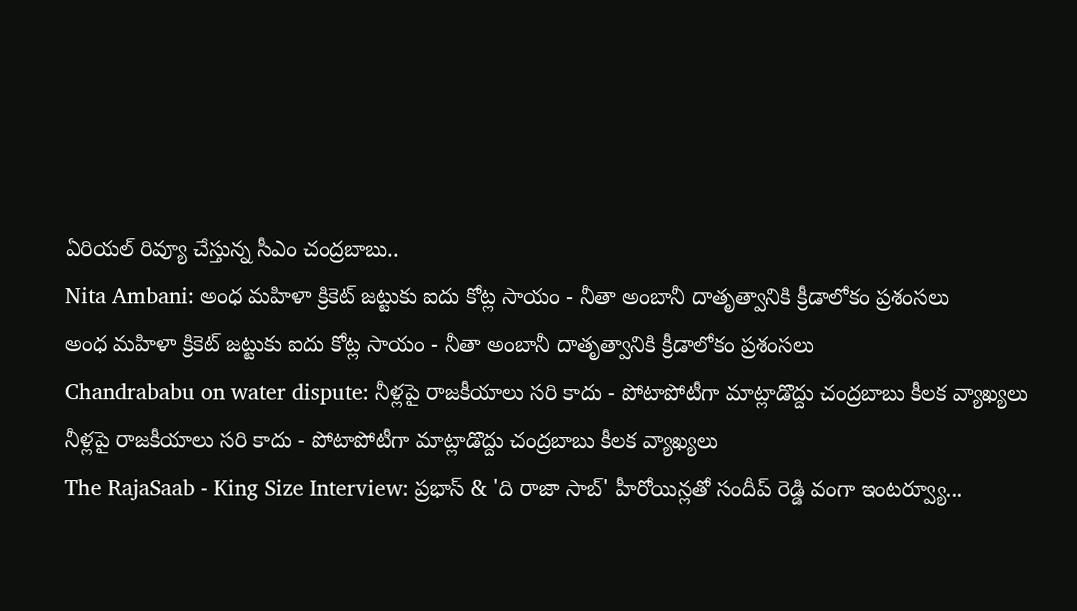ఏరియల్‌ రివ్యూ చేస్తున్న సీఎం చంద్రబాబు..
Nita Ambani: అంధ మహిళా క్రికెట్ జట్టుకు ఐదు కోట్ల సాయం - నీతా అంబానీ దాతృత్వానికి క్రీడాలోకం ప్రశంసలు
అంధ మహిళా క్రికెట్ జట్టుకు ఐదు కోట్ల సాయం - నీతా అంబానీ దాతృత్వానికి క్రీడాలోకం ప్రశంసలు
Chandrababu on water dispute: నీళ్లపై రాజకీయాలు సరి కాదు - పోటాపోటీగా మాట్లాడొద్దు చంద్రబాబు కీలక వ్యాఖ్యలు
నీళ్లపై రాజకీయాలు సరి కాదు - పోటాపోటీగా మాట్లాడొద్దు చంద్రబాబు కీలక వ్యాఖ్యలు
The RajaSaab - King Size Interview: ప్రభాస్ & 'ది రాజా సాబ్' హీరోయిన్లతో సందీప్ రెడ్డి వంగా ఇంటర్వ్యూ...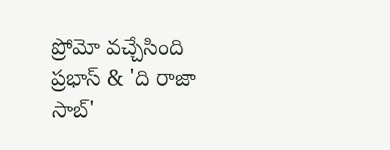ప్రోమో వచ్చేసింది
ప్రభాస్ & 'ది రాజా సాబ్'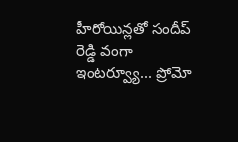హీరోయిన్లతో సందీప్ రెడ్డి వంగా ఇంటర్వ్యూ... ప్రోమో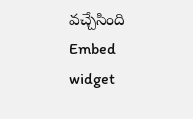వచ్చేసింది
Embed widget